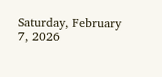Saturday, February 7, 2026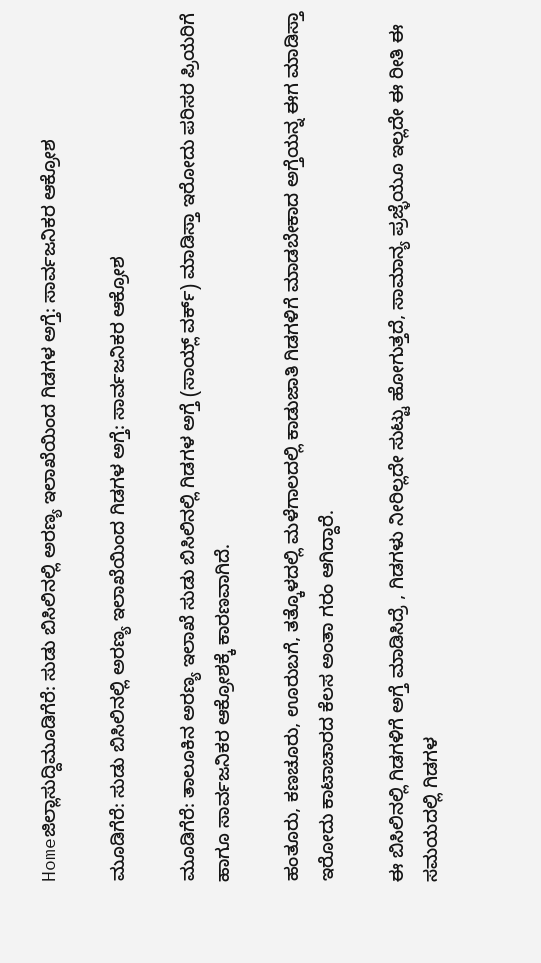Homeಜಿಲ್ಲಾಸುದ್ದಿಮೂಡಿಗೆರೆ: ಸುಡು ಬಿಸಿಲಿನಲ್ಲಿ ಅರಣ್ಯ ಇಲಾಖೆಯಿಂದ ಗಿಡಗಳ ಅಗ್ತೆ: ಸಾರ್ವಜನಿಕರ ಆಕ್ರೋಶ

ಮೂಡಿಗೆರೆ: ಸುಡು ಬಿಸಿಲಿನಲ್ಲಿ ಅರಣ್ಯ ಇಲಾಖೆಯಿಂದ ಗಿಡಗಳ ಅಗ್ತೆ: ಸಾರ್ವಜನಿಕರ ಆಕ್ರೋಶ

ಮೂಡಿಗೆರೆ: ತಾಲೂಕಿನ ಅರಣ್ಯ ಇಲಾಖೆ ಸುಡು ಬಿಸಿಲಿನಲ್ಲಿ ಗಿಡಗಳ ಅಗ್ತೆ (ಸಾಯ್ಲ್ ವರ್ಕ್) ಮಾಡಿಸ್ತಾ ಇರೋದು ಪರಿಸರ ಪ್ರಿಯರಿಗೆ ಹಾಗೂ ಸಾರ್ವಜನಿಕರ ಆಕ್ರೋಶಕ್ಕೆ ಕಾರಣವಾಗಿದೆ.

ಹಂತೂರು, ಕಣಚೂರು, ಊರುಬಗೆ, ತತ್ಕೊಳದಲ್ಲಿ ಮಳೆಗಾಲದಲ್ಲಿ ಕಾಡುಜಾತಿ ಗಿಡಗಳಿಗೆ ಮಾಡಬೇಕಾದ ಅಗ್ತೆಯನ್ನ ಈಗ ಮಾಡಿಸ್ತಾ ಇರೋದು ಕಾಟಾಚಾರದ ಕೆಲಸ ಅಂತಾ ಗರಂ ಆಗಿದ್ದಾರೆ.

ಈ ಬಿಸಿಲಿನಲ್ಲಿ ಗಿಡಗಳಿಗೆ ಅಗ್ತೆ ಮಾಡಿಸಿದ್ರೆ , ಗಿಡಗಳು ನೀರಿಲ್ಲದೇ ಸುಟ್ಟು ಹೋಗುತ್ತದೆ, ಸಾಮಾನ್ಯ ಪ್ರಜ್ಳೆಯೂ ಇಲ್ಲದೇ ಈ ರೀತಿ ಈ ಸಮಯದಲ್ಲಿ ಗಿಡಗಳ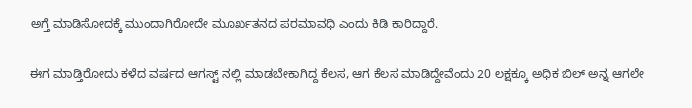ಅಗ್ತೆ ಮಾಡಿಸೋದಕ್ಕೆ ಮುಂದಾಗಿರೋದೇ ಮೂರ್ಖತನದ ಪರಮಾವಧಿ ಎಂದು ಕಿಡಿ ಕಾರಿದ್ದಾರೆ.

ಈಗ ಮಾಡ್ತಿರೋದು ಕಳೆದ ವರ್ಷದ ಆಗಸ್ಟ್ ನಲ್ಲಿ ಮಾಡಬೇಕಾಗಿದ್ದ ಕೆಲಸ, ಆಗ ಕೆಲಸ ಮಾಡಿದ್ದೇವೆಂದು 20 ಲಕ್ಷಕ್ಕೂ ಅಧಿಕ ಬಿಲ್ ಅನ್ನ ಆಗಲೇ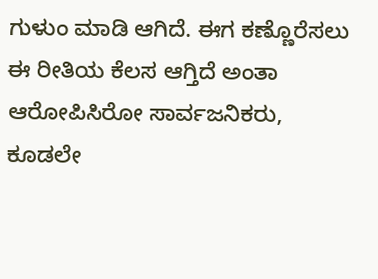ಗುಳುಂ ಮಾಡಿ ಆಗಿದೆ. ಈಗ ಕಣ್ಣೊರೆಸಲು ಈ ರೀತಿಯ ಕೆಲಸ ಆಗ್ತಿದೆ ಅಂತಾ ಆರೋಪಿಸಿರೋ ಸಾರ್ವಜನಿಕರು, ಕೂಡಲೇ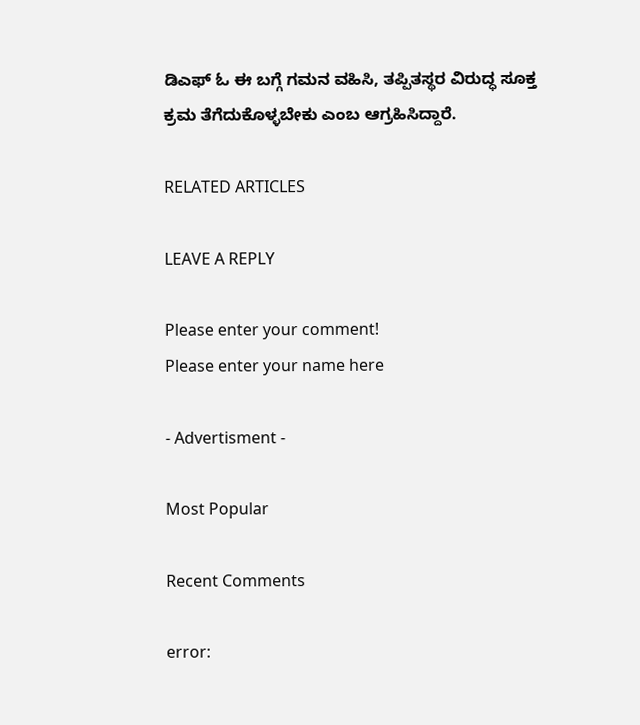ಡಿಎಫ್ ಓ ಈ ಬಗ್ಗೆ ಗಮನ ವಹಿಸಿ, ತಪ್ಪಿತಸ್ಥರ ವಿರುದ್ಧ ಸೂಕ್ತ ಕ್ರಮ ತೆಗೆದುಕೊಳ್ಳಬೇಕು ಎಂಬ ಆಗ್ರಹಿಸಿದ್ದಾರೆ.

RELATED ARTICLES

LEAVE A REPLY

Please enter your comment!
Please enter your name here

- Advertisment -

Most Popular

Recent Comments

error: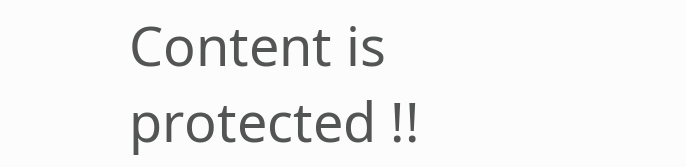Content is protected !!